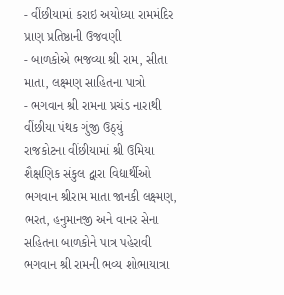- વીંછીયામાં કરાઇ અયોધ્યા રામમંદિર પ્રાણ પ્રતિષ્ઠાની ઉજવણી
- બાળકોએ ભજવ્યા શ્રી રામ, સીતા માતા, લક્ષ્મણ સાહિતના પાત્રો
- ભગવાન શ્રી રામના પ્રચંડ નારાથી વીંછીયા પંથક ગુંજી ઉઠ્યું
રાજકોટના વીંછીયામાં શ્રી ઉમિયા શૈક્ષણિક સંકુલ દ્વારા વિદ્યાર્થીઓ ભગવાન શ્રીરામ માતા જાનકી લક્ષ્મણ, ભરત, હનુમાનજી અને વાનર સેના સહિતના બાળકોને પાત્ર પહેરાવી ભગવાન શ્રી રામની ભવ્ય શોભાયાત્રા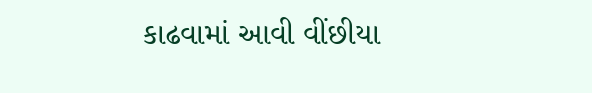કાઢવામાં આવી વીંછીયા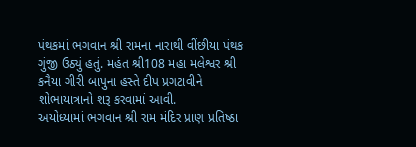પંથકમાં ભગવાન શ્રી રામના નારાથી વીંછીયા પંથક ગુંજી ઉઠ્યું હતું. મહંત શ્રી108 મહા મલેશ્વર શ્રી કનૈયા ગીરી બાપુના હસ્તે દીપ પ્રગટાવીને શોભાયાત્રાનો શરૂ કરવામાં આવી.
અયોધ્યામાં ભગવાન શ્રી રામ મંદિર પ્રાણ પ્રતિષ્ઠા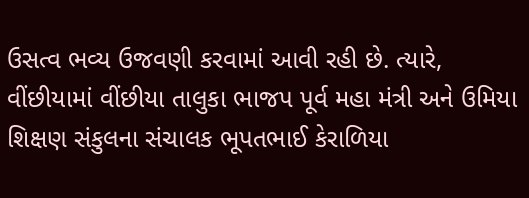ઉસત્વ ભવ્ય ઉજવણી કરવામાં આવી રહી છે. ત્યારે, વીંછીયામાં વીંછીયા તાલુકા ભાજપ પૂર્વ મહા મંત્રી અને ઉમિયા શિક્ષણ સંકુલના સંચાલક ભૂપતભાઈ કેરાળિયા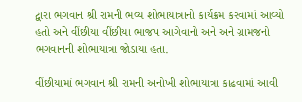દ્વારા ભગવાન શ્રી રામની ભવ્ય શોભાયાત્રાનો કાર્યક્રમ કરવામાં આવ્યો હતો અને વીંછીયા વીંછીયા ભાજપ આગેવાનો અને અને ગ્રામજનો ભગવાનની શોભાયાત્રા જોડાયા હતા.

વીંછીયામાં ભગવાન શ્રી રામની અનોખી શોભાયાત્રા કાઢવામાં આવી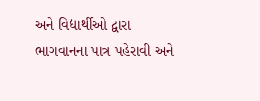અને વિદ્યાર્થીઓ દ્વારા ભાગવાનના પાત્ર પહેરાવી અને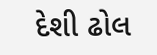દેશી ઢોલ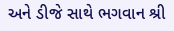અને ડીજે સાથે ભગવાન શ્રી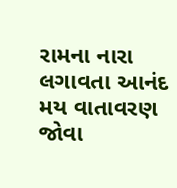રામના નારા લગાવતા આનંદ મય વાતાવરણ જોવા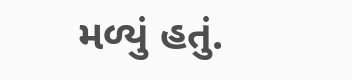મળ્યું હતું.